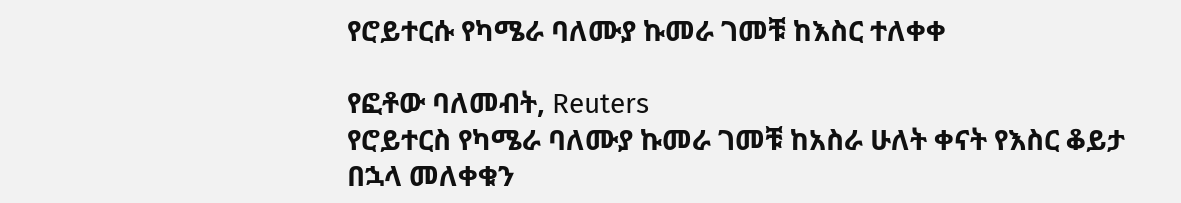የሮይተርሱ የካሜራ ባለሙያ ኩመራ ገመቹ ከእስር ተለቀቀ

የፎቶው ባለመብት, Reuters
የሮይተርስ የካሜራ ባለሙያ ኩመራ ገመቹ ከአስራ ሁለት ቀናት የእስር ቆይታ በኋላ መለቀቁን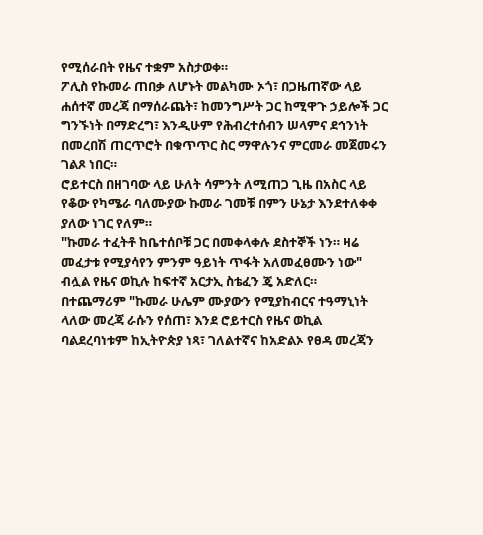የሚሰራበት የዜና ተቋም አስታወቀ።
ፖሊስ የኩመራ ጠበቃ ለሆኑት መልካሙ ኦጎ፣ በጋዜጠኛው ላይ ሐሰተኛ መረጃ በማሰራጨት፣ ከመንግሥት ጋር ከሚዋጉ ኃይሎች ጋር ግንኙነት በማድረግ፣ እንዲሁም የሕብረተሰብን ሠላምና ደኅንነት በመረበሽ ጠርጥሮት በቁጥጥር ስር ማዋሉንና ምርመራ መጀመሩን ገልጾ ነበር።
ሮይተርስ በዘገባው ላይ ሁለት ሳምንት ለሚጠጋ ጊዜ በአስር ላይ የቆው የካሜራ ባለሙያው ኩመራ ገመቹ በምን ሁኔታ እንደተለቀቀ ያለው ነገር የለም።
"ኩመራ ተፈትቶ ከቤተሰቦቹ ጋር በመቀላቀሉ ደስተኞች ነን። ዛሬ መፈታቱ የሚያሳየን ምንም ዓይነት ጥፋት አለመፈፀሙን ነው" ብሏል የዜና ወኪሉ ከፍተኛ አርታኢ ስቴፈን ጄ አድለር።
በተጨማሪም "ኩመራ ሁሌም ሙያውን የሚያከብርና ተዓማኒነት ላለው መረጃ ራሱን የሰጠ፣ እንደ ሮይተርስ የዜና ወኪል ባልደረባነቱም ከኢትዮጵያ ነጻ፣ ገለልተኛና ከአድልኦ የፀዳ መረጃን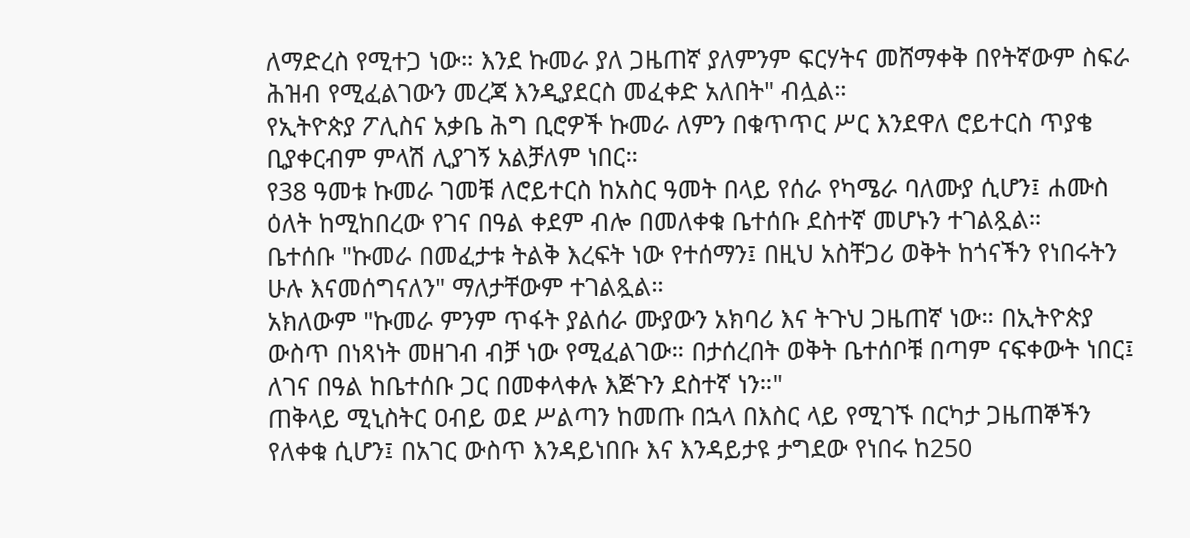ለማድረስ የሚተጋ ነው። እንደ ኩመራ ያለ ጋዜጠኛ ያለምንም ፍርሃትና መሸማቀቅ በየትኛውም ስፍራ ሕዝብ የሚፈልገውን መረጃ እንዲያደርስ መፈቀድ አለበት" ብሏል።
የኢትዮጵያ ፖሊስና አቃቤ ሕግ ቢሮዎች ኩመራ ለምን በቁጥጥር ሥር እንደዋለ ሮይተርስ ጥያቄ ቢያቀርብም ምላሽ ሊያገኝ አልቻለም ነበር።
የ38 ዓመቱ ኩመራ ገመቹ ለሮይተርስ ከአስር ዓመት በላይ የሰራ የካሜራ ባለሙያ ሲሆን፤ ሐሙስ ዕለት ከሚከበረው የገና በዓል ቀደም ብሎ በመለቀቁ ቤተሰቡ ደስተኛ መሆኑን ተገልጿል።
ቤተሰቡ "ኩመራ በመፈታቱ ትልቅ እረፍት ነው የተሰማን፤ በዚህ አስቸጋሪ ወቅት ከጎናችን የነበሩትን ሁሉ እናመሰግናለን" ማለታቸውም ተገልጿል።
አክለውም "ኩመራ ምንም ጥፋት ያልሰራ ሙያውን አክባሪ እና ትጉህ ጋዜጠኛ ነው። በኢትዮጵያ ውስጥ በነጻነት መዘገብ ብቻ ነው የሚፈልገው። በታሰረበት ወቅት ቤተሰቦቹ በጣም ናፍቀውት ነበር፤ ለገና በዓል ከቤተሰቡ ጋር በመቀላቀሉ እጅጉን ደስተኛ ነን።"
ጠቅላይ ሚኒስትር ዐብይ ወደ ሥልጣን ከመጡ በኋላ በእስር ላይ የሚገኙ በርካታ ጋዜጠኞችን የለቀቁ ሲሆን፤ በአገር ውስጥ እንዳይነበቡ እና እንዳይታዩ ታግደው የነበሩ ከ250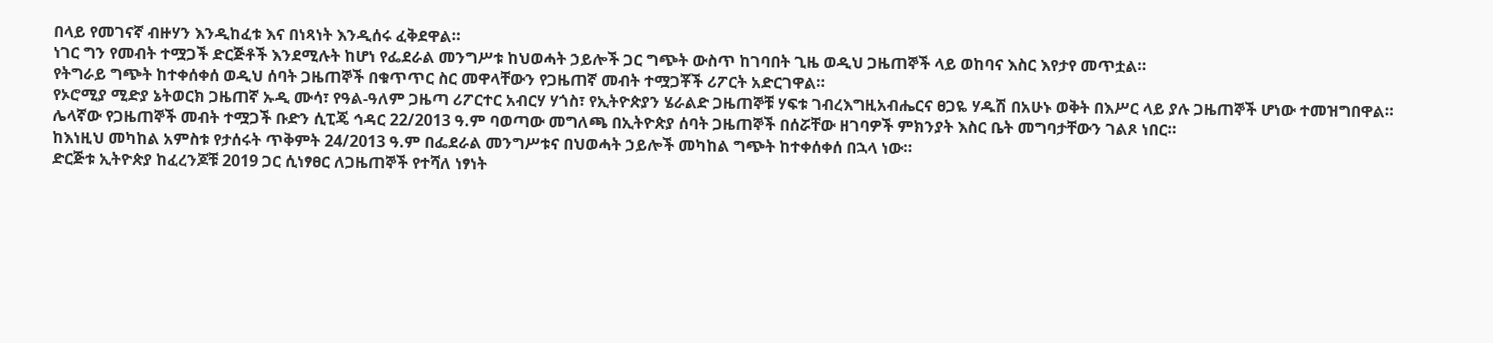በላይ የመገናኛ ብዙሃን እንዲከፈቱ እና በነጻነት እንዲሰሩ ፈቅደዋል።
ነገር ግን የመብት ተሟጋች ድርጅቶች እንደሚሉት ከሆነ የፌደራል መንግሥቱ ከህወሓት ኃይሎች ጋር ግጭት ውስጥ ከገባበት ጊዜ ወዲህ ጋዜጠኞች ላይ ወከባና እስር እየታየ መጥቷል።
የትግራይ ግጭት ከተቀሰቀሰ ወዲህ ሰባት ጋዜጠኞች በቁጥጥር ስር መዋላቸውን የጋዜጠኛ መብት ተሟጋቾች ሪፖርት አድርገዋል።
የኦሮሚያ ሚድያ ኔትወርክ ጋዜጠኛ ኡዲ ሙሳ፣ የዓል-ዓለም ጋዜጣ ሪፖርተር አብርሃ ሃጎስ፣ የኢትዮጵያን ሄራልድ ጋዜጠኞቹ ሃፍቱ ገብረእግዚአብሔርና ፀጋዬ ሃዱሽ በአሁኑ ወቅት በእሥር ላይ ያሉ ጋዜጠኞች ሆነው ተመዝግበዋል።
ሌላኛው የጋዜጠኞች መብት ተሟጋች ቡድን ሲፒጄ ኅዳር 22/2013 ዓ.ም ባወጣው መግለጫ በኢትዮጵያ ሰባት ጋዜጠኞች በሰሯቸው ዘገባዎች ምክንያት እስር ቤት መግባታቸውን ገልጾ ነበር።
ከእነዚህ መካከል አምስቱ የታሰሩት ጥቅምት 24/2013 ዓ.ም በፌደራል መንግሥቱና በህወሓት ኃይሎች መካከል ግጭት ከተቀሰቀሰ በኋላ ነው።
ድርጅቱ ኢትዮጵያ ከፈረንጆቹ 2019 ጋር ሲነፃፀር ለጋዜጠኞች የተሻለ ነፃነት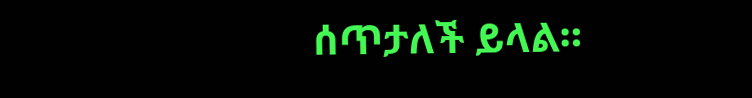ሰጥታለች ይላል።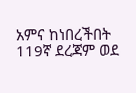አምና ከነበረችበት 119ኛ ደረጃም ወደ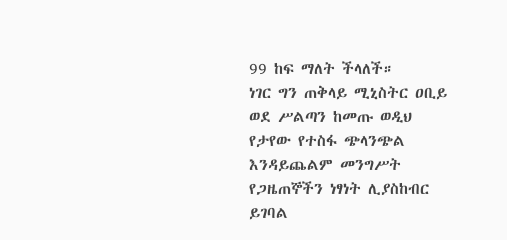99 ከፍ ማለት ችላለች።
ነገር ግን ጠቅላይ ሚኒስትር ዐቢይ ወደ ሥልጣን ከመጡ ወዲህ የታየው የተስፋ ጭላንጭል እንዳይጨልም መንግሥት የጋዜጠኞችን ነፃነት ሊያስከብር ይገባል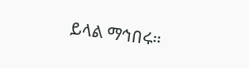ይላል ማኅበሩ።